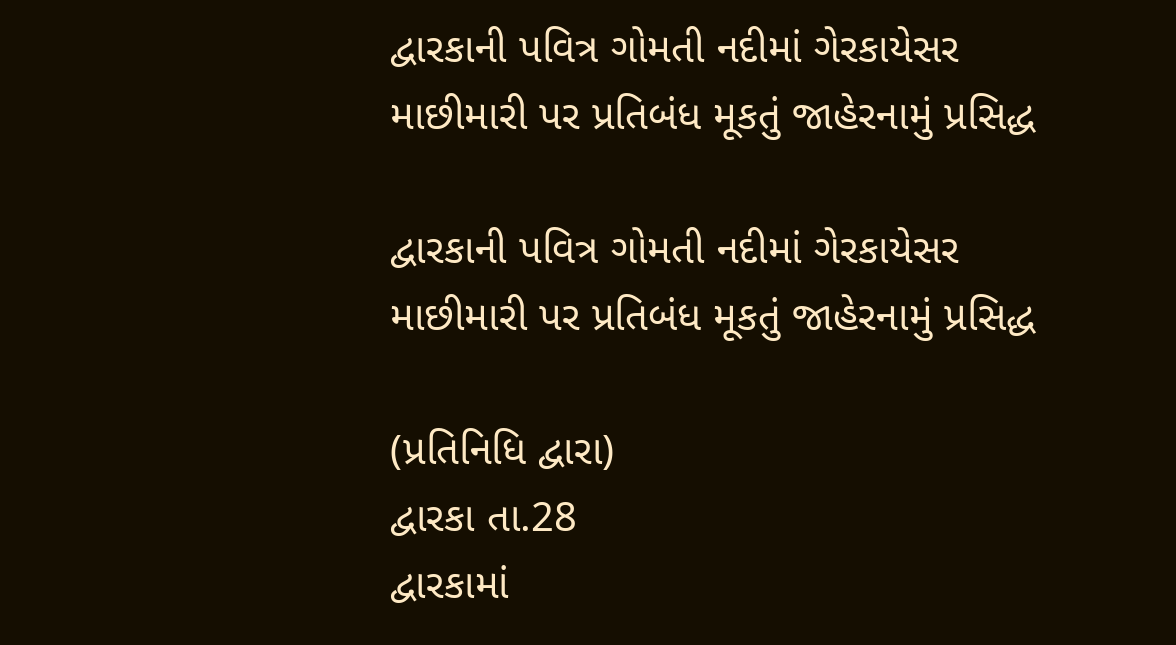દ્વારકાની પવિત્ર ગોમતી નદીમાં ગેરકાયેસર માછીમારી પર પ્રતિબંધ મૂકતું જાહેરનામું પ્રસિદ્ધ

દ્વારકાની પવિત્ર ગોમતી નદીમાં ગેરકાયેસર માછીમારી પર પ્રતિબંધ મૂકતું જાહેરનામું પ્રસિદ્ધ

(પ્રતિનિધિ દ્વારા)
દ્વારકા તા.28
દ્વારકામાં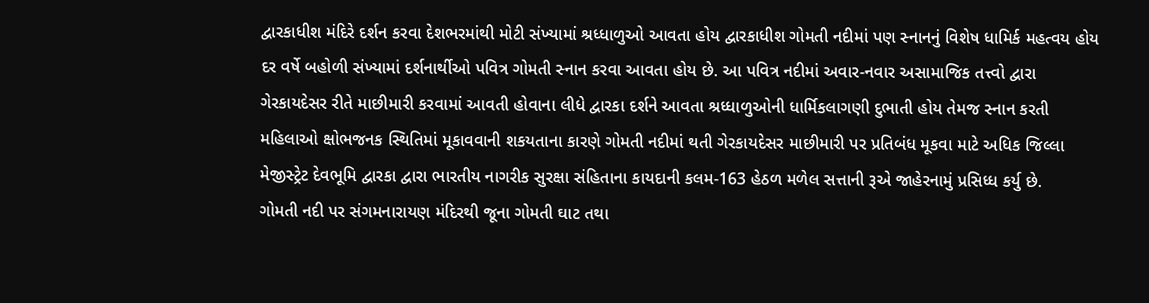દ્વારકાધીશ મંદિરે દર્શન કરવા દેશભરમાંથી મોટી સંખ્યામાં શ્રધ્ધાળુઓ આવતા હોય દ્વારકાધીશ ગોમતી નદીમાં પણ સ્નાનનું વિશેષ ધામિર્ક મહત્વય હોય દર વર્ષે બહોળી સંખ્યામાં દર્શનાર્થીઓ પવિત્ર ગોમતી સ્નાન કરવા આવતા હોય છે. આ પવિત્ર નદીમાં અવાર-નવાર અસામાજિક તત્ત્વો દ્વારા ગેરકાયદેસર રીતે માછીમારી કરવામાં આવતી હોવાના લીધે દ્વારકા દર્શને આવતા શ્રધ્ધાળુઓની ધાર્મિકલાગણી દુભાતી હોય તેમજ સ્નાન કરતી મહિલાઓ ક્ષોભજનક સ્થિતિમાં મૂકાવવાની શકયતાના કારણે ગોમતી નદીમાં થતી ગેરકાયદેસર માછીમારી પર પ્રતિબંધ મૂકવા માટે અધિક જિલ્લા મેજીસ્ટ્રેટ દેવભૂમિ દ્વારકા દ્વારા ભારતીય નાગરીક સુરક્ષા સંહિતાના કાયદાની કલમ-163 હેઠળ મળેલ સત્તાની રૂએ જાહેરનામું પ્રસિધ્ધ કર્યુ છે.
ગોમતી નદી પર સંગમનારાયણ મંદિરથી જૂના ગોમતી ઘાટ તથા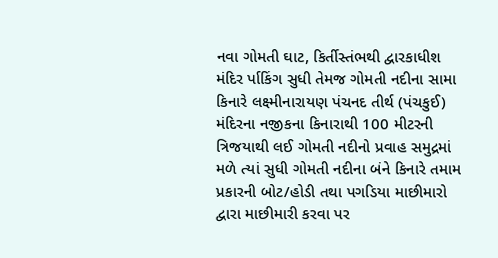નવા ગોમતી ઘાટ, કિર્તીસ્તંભથી દ્વારકાધીશ મંદિર ર્પાકિંગ સુધી તેમજ ગોમતી નદીના સામા કિનારે લક્ષ્મીનારાયણ પંચનદ તીર્થ (પંચકુઈ) મંદિરના નજીકના કિનારાથી 100 મીટરની ત્રિજયાથી લઈ ગોમતી નદીનો પ્રવાહ સમુદ્રમાં મળે ત્યાં સુધી ગોમતી નદીના બંને કિનારે તમામ પ્રકારની બોટ/હોડી તથા પગડિયા માછીમારો દ્વારા માછીમારી કરવા પર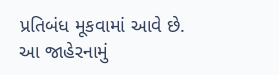પ્રતિબંધ મૂકવામાં આવે છે. આ જાહેરનામું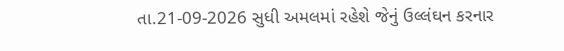તા.21-09-2026 સુધી અમલમાં રહેશે જેનું ઉલ્લંઘન કરનાર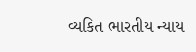વ્યકિત ભારતીય ન્યાય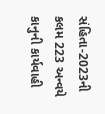સંહિતા-2023ની કલમ 223 અન્વયે કાનુની કાર્યવાહી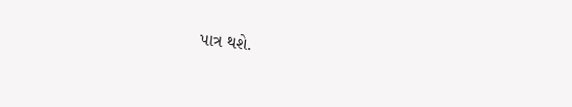પાત્ર થશે.